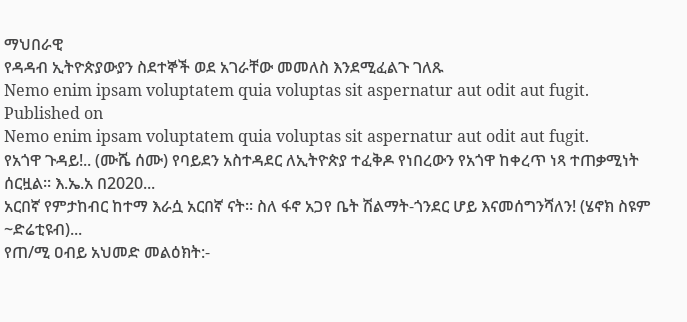ማህበራዊ
የዳዳብ ኢትዮጵያውያን ስደተኞች ወደ አገራቸው መመለስ እንደሚፈልጉ ገለጹ
Nemo enim ipsam voluptatem quia voluptas sit aspernatur aut odit aut fugit.
Published on
Nemo enim ipsam voluptatem quia voluptas sit aspernatur aut odit aut fugit.
የአጎዋ ጉዳይ!.. (ሙሼ ሰሙ) የባይደን አስተዳደር ለኢትዮጵያ ተፈቅዶ የነበረውን የአጎዋ ከቀረጥ ነጻ ተጠቃሚነት ሰርዟል፡፡ እ.ኤ.አ በ2020...
አርበኛ የምታከብር ከተማ እራሷ አርበኛ ናት፡፡ ስለ ፋኖ አጋየ ቤት ሽልማት-ጎንደር ሆይ እናመሰግንሻለን! (ሄኖክ ስዩም ~ድሬቲዩብ)...
የጠ/ሚ ዐብይ አህመድ መልዕክት:-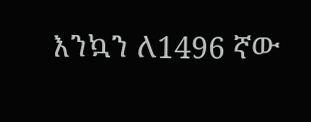እንኳን ለ1496 ኛው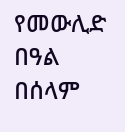የመውሊድ በዓል በሰላም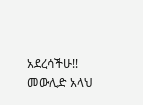አደረሳችሁ!! መውሊድ አላህ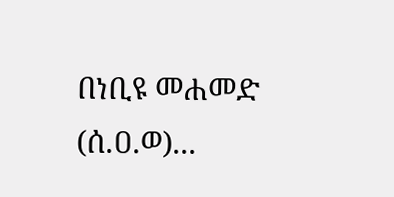በነቢዩ መሐመድ (ሰ.ዐ.ወ)...